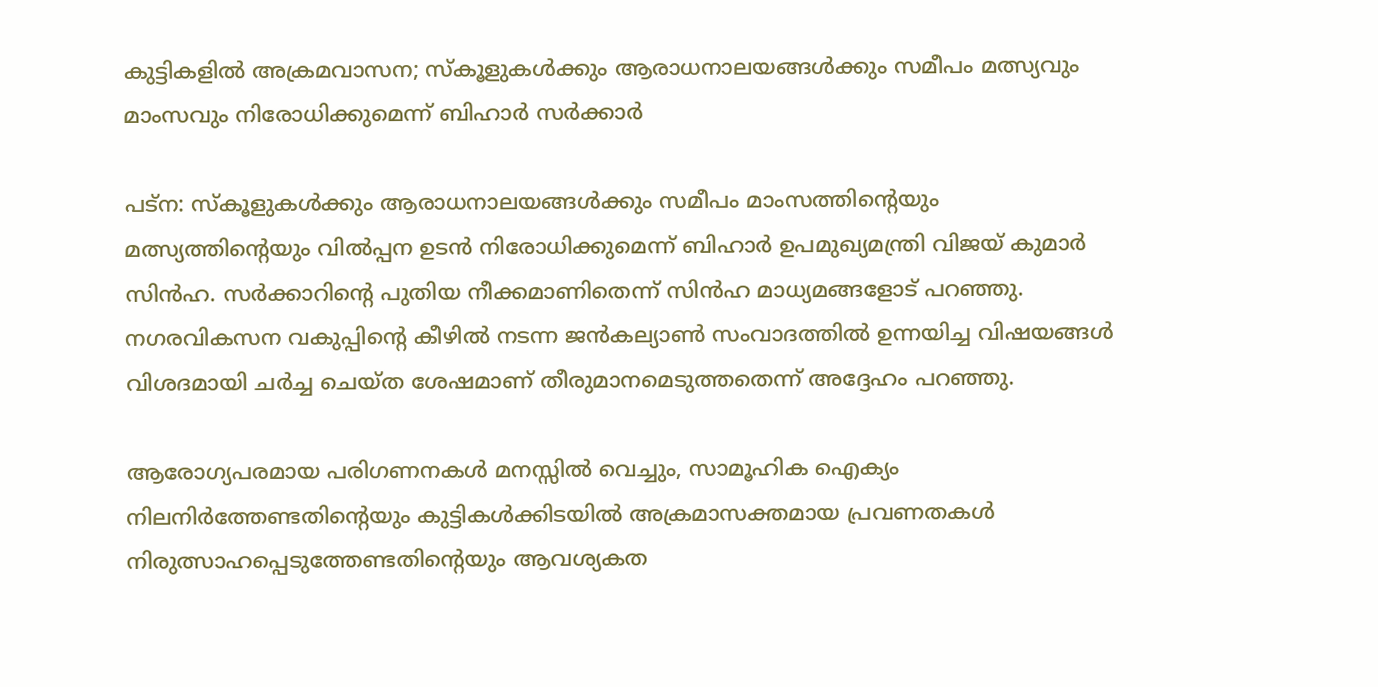കുട്ടികളിൽ അക്രമവാസന; സ്കൂളുകൾക്കും ആരാധനാലയങ്ങൾക്കും സമീപം മത്സ്യവും മാംസവും നിരോധിക്കുമെന്ന് ബിഹാർ സർക്കാർ

പട്ന: സ്കൂളുകൾക്കും ആരാധനാലയങ്ങൾക്കും സമീപം മാംസത്തിന്റെയും മത്സ്യത്തിന്റെയും വിൽപ്പന ഉടൻ നിരോധിക്കുമെന്ന് ബിഹാർ ഉപമുഖ്യമന്ത്രി വിജയ് കുമാർ സിൻഹ. സർക്കാറിന്റെ പുതിയ നീക്കമാണിതെന്ന് സിൻഹ മാധ്യമങ്ങളോട് പറഞ്ഞു. നഗരവികസന വകുപ്പിന്റെ കീഴിൽ നടന്ന ജൻകല്യാൺ സംവാദത്തിൽ ഉന്നയിച്ച വിഷയങ്ങൾ വിശദമായി ചർച്ച ചെയ്ത ശേഷമാണ് തീരുമാനമെടുത്തതെന്ന് അദ്ദേഹം പറഞ്ഞു.

ആരോഗ്യപരമായ പരിഗണനകൾ മനസ്സിൽ വെച്ചും, സാമൂഹിക ഐക്യം നിലനിർത്തേണ്ടതിന്റെയും കുട്ടികൾക്കിടയിൽ അക്രമാസക്തമായ പ്രവണതകൾ നിരുത്സാഹപ്പെടുത്തേണ്ടതിന്റെയും ആവശ്യകത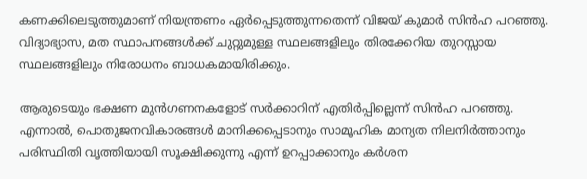കണക്കിലെടുത്തുമാണ് നിയന്ത്രണം ഏർപ്പെടുത്തുന്നതെന്ന് വിജയ് കുമാർ സിൻഹ പറഞ്ഞു. വിദ്യാഭ്യാസ, മത സ്ഥാപനങ്ങൾക്ക് ചുറ്റുമുള്ള സ്ഥലങ്ങളിലും തിരക്കേറിയ തുറസ്സായ സ്ഥലങ്ങളിലും നിരോധനം ബാധകമായിരിക്കും.

ആരുടെയും ഭക്ഷണ മുൻഗണനകളോട് സർക്കാറിന് എതിർപ്പില്ലെന്ന് സിൻഹ പറഞ്ഞു. എന്നാൽ, പൊതുജനവികാരങ്ങൾ മാനിക്കപ്പെടാനും സാമൂഹിക മാന്യത നിലനിർത്താനും പരിസ്ഥിതി വൃത്തിയായി സൂക്ഷിക്കുന്നു എന്ന് ഉറപ്പാക്കാനും കർശന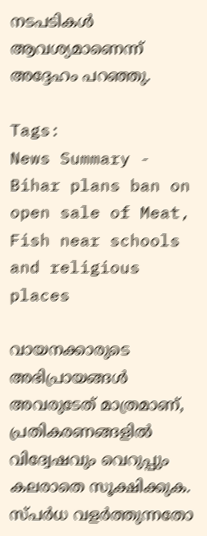നടപടികൾ ആവശ്യമാണെന്ന് അദ്ദേഹം പറഞ്ഞു.

Tags:
News Summary - Bihar plans ban on open sale of Meat, Fish near schools and religious places

വായനക്കാരുടെ അഭിപ്രായങ്ങള്‍ അവരുടേത് മാത്രമാണ്, പ്രതികരണങ്ങളിൽ വിദ്വേഷവും വെറുപ്പും കലരാതെ സൂക്ഷിക്കുക. സ്പർധ വളർത്തുന്നതോ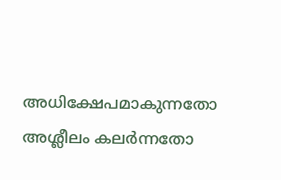അധിക്ഷേപമാകുന്നതോ അശ്ലീലം കലർന്നതോ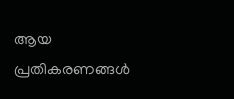ആയ പ്രതികരണങ്ങൾ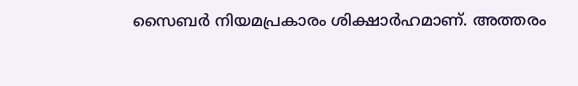സൈബർ നിയമപ്രകാരം ശിക്ഷാർഹമാണ്. അത്തരം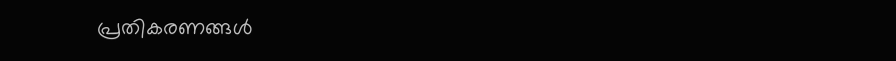പ്രതികരണങ്ങൾ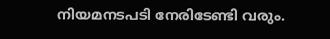നിയമനടപടി നേരിടേണ്ടി വരും.